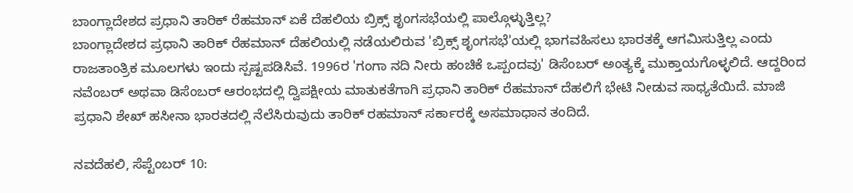ಬಾಂಗ್ಲಾದೇಶದ ಪ್ರಧಾನಿ ತಾರಿಕ್ ರೆಹಮಾನ್ ಏಕೆ ದೆಹಲಿಯ ಬ್ರಿಕ್ಸ್ ಶೃಂಗಸಭೆಯಲ್ಲಿ ಪಾಲ್ಗೊಳ್ಳುತ್ತಿಲ್ಲ?
ಬಾಂಗ್ಲಾದೇಶದ ಪ್ರಧಾನಿ ತಾರಿಕ್ ರೆಹಮಾನ್ ದೆಹಲಿಯಲ್ಲಿ ನಡೆಯಲಿರುವ 'ಬ್ರಿಕ್ಸ್ ಶೃಂಗಸಭೆ'ಯಲ್ಲಿ ಭಾಗವಹಿಸಲು ಭಾರತಕ್ಕೆ ಆಗಮಿಸುತ್ತಿಲ್ಲ ಎಂದು ರಾಜತಾಂತ್ರಿಕ ಮೂಲಗಳು ಇಂದು ಸ್ಪಷ್ಟಪಡಿಸಿವೆ. 1996ರ 'ಗಂಗಾ ನದಿ ನೀರು ಹಂಚಿಕೆ ಒಪ್ಪಂದವು' ಡಿಸೆಂಬರ್ ಅಂತ್ಯಕ್ಕೆ ಮುಕ್ತಾಯಗೊಳ್ಳಲಿದೆ. ಆದ್ದರಿಂದ ನವೆಂಬರ್ ಅಥವಾ ಡಿಸೆಂಬರ್ ಆರಂಭದಲ್ಲಿ ದ್ವಿಪಕ್ಷೀಯ ಮಾತುಕತೆಗಾಗಿ ಪ್ರಧಾನಿ ತಾರಿಕ್ ರೆಹಮಾನ್ ದೆಹಲಿಗೆ ಭೇಟಿ ನೀಡುವ ಸಾಧ್ಯತೆಯಿದೆ. ಮಾಜಿ ಪ್ರಧಾನಿ ಶೇಖ್ ಹಸೀನಾ ಭಾರತದಲ್ಲಿ ನೆಲೆಸಿರುವುದು ತಾರಿಕ್ ರಹಮಾನ್ ಸರ್ಕಾರಕ್ಕೆ ಅಸಮಾಧಾನ ತಂದಿದೆ.

ನವದೆಹಲಿ, ಸೆಪ್ಟೆಂಬರ್ 10: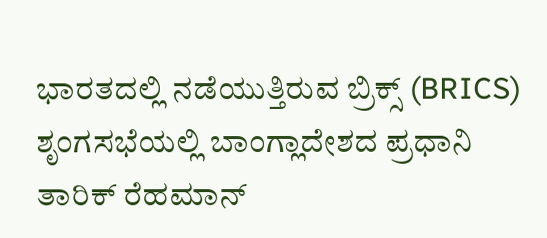ಭಾರತದಲ್ಲಿ ನಡೆಯುತ್ತಿರುವ ಬ್ರಿಕ್ಸ್ (BRICS) ಶೃಂಗಸಭೆಯಲ್ಲಿ ಬಾಂಗ್ಲಾದೇಶದ ಪ್ರಧಾನಿ ತಾರಿಕ್ ರೆಹಮಾನ್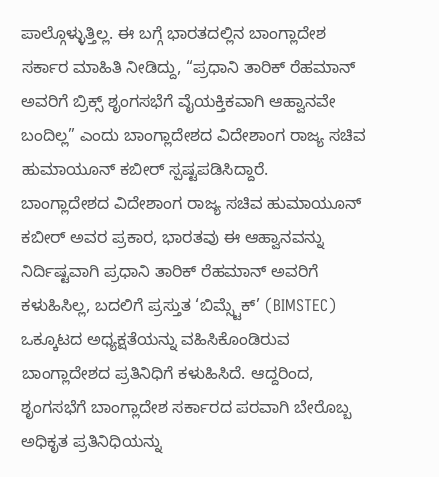ಪಾಲ್ಗೊಳ್ಳುತ್ತಿಲ್ಲ. ಈ ಬಗ್ಗೆ ಭಾರತದಲ್ಲಿನ ಬಾಂಗ್ಲಾದೇಶ ಸರ್ಕಾರ ಮಾಹಿತಿ ನೀಡಿದ್ದು, “ಪ್ರಧಾನಿ ತಾರಿಕ್ ರೆಹಮಾನ್ ಅವರಿಗೆ ಬ್ರಿಕ್ಸ್ ಶೃಂಗಸಭೆಗೆ ವೈಯಕ್ತಿಕವಾಗಿ ಆಹ್ವಾನವೇ ಬಂದಿಲ್ಲ” ಎಂದು ಬಾಂಗ್ಲಾದೇಶದ ವಿದೇಶಾಂಗ ರಾಜ್ಯ ಸಚಿವ ಹುಮಾಯೂನ್ ಕಬೀರ್ ಸ್ಪಷ್ಟಪಡಿಸಿದ್ದಾರೆ.
ಬಾಂಗ್ಲಾದೇಶದ ವಿದೇಶಾಂಗ ರಾಜ್ಯ ಸಚಿವ ಹುಮಾಯೂನ್ ಕಬೀರ್ ಅವರ ಪ್ರಕಾರ, ಭಾರತವು ಈ ಆಹ್ವಾನವನ್ನು ನಿರ್ದಿಷ್ಟವಾಗಿ ಪ್ರಧಾನಿ ತಾರಿಕ್ ರೆಹಮಾನ್ ಅವರಿಗೆ ಕಳುಹಿಸಿಲ್ಲ, ಬದಲಿಗೆ ಪ್ರಸ್ತುತ ‘ಬಿಮ್ಸ್ಟೆಕ್’ (BIMSTEC) ಒಕ್ಕೂಟದ ಅಧ್ಯಕ್ಷತೆಯನ್ನು ವಹಿಸಿಕೊಂಡಿರುವ ಬಾಂಗ್ಲಾದೇಶದ ಪ್ರತಿನಿಧಿಗೆ ಕಳುಹಿಸಿದೆ. ಆದ್ದರಿಂದ, ಶೃಂಗಸಭೆಗೆ ಬಾಂಗ್ಲಾದೇಶ ಸರ್ಕಾರದ ಪರವಾಗಿ ಬೇರೊಬ್ಬ ಅಧಿಕೃತ ಪ್ರತಿನಿಧಿಯನ್ನು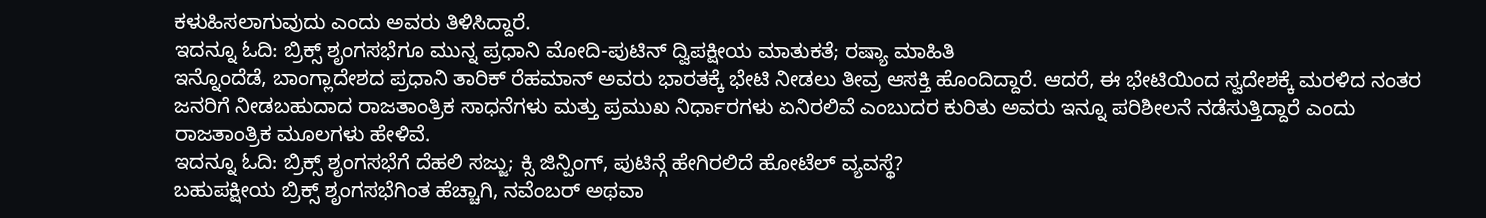ಕಳುಹಿಸಲಾಗುವುದು ಎಂದು ಅವರು ತಿಳಿಸಿದ್ದಾರೆ.
ಇದನ್ನೂ ಓದಿ: ಬ್ರಿಕ್ಸ್ ಶೃಂಗಸಭೆಗೂ ಮುನ್ನ ಪ್ರಧಾನಿ ಮೋದಿ-ಪುಟಿನ್ ದ್ವಿಪಕ್ಷೀಯ ಮಾತುಕತೆ; ರಷ್ಯಾ ಮಾಹಿತಿ
ಇನ್ನೊಂದೆಡೆ, ಬಾಂಗ್ಲಾದೇಶದ ಪ್ರಧಾನಿ ತಾರಿಕ್ ರೆಹಮಾನ್ ಅವರು ಭಾರತಕ್ಕೆ ಭೇಟಿ ನೀಡಲು ತೀವ್ರ ಆಸಕ್ತಿ ಹೊಂದಿದ್ದಾರೆ. ಆದರೆ, ಈ ಭೇಟಿಯಿಂದ ಸ್ವದೇಶಕ್ಕೆ ಮರಳಿದ ನಂತರ ಜನರಿಗೆ ನೀಡಬಹುದಾದ ರಾಜತಾಂತ್ರಿಕ ಸಾಧನೆಗಳು ಮತ್ತು ಪ್ರಮುಖ ನಿರ್ಧಾರಗಳು ಏನಿರಲಿವೆ ಎಂಬುದರ ಕುರಿತು ಅವರು ಇನ್ನೂ ಪರಿಶೀಲನೆ ನಡೆಸುತ್ತಿದ್ದಾರೆ ಎಂದು ರಾಜತಾಂತ್ರಿಕ ಮೂಲಗಳು ಹೇಳಿವೆ.
ಇದನ್ನೂ ಓದಿ: ಬ್ರಿಕ್ಸ್ ಶೃಂಗಸಭೆಗೆ ದೆಹಲಿ ಸಜ್ಜು; ಕ್ಸಿ ಜಿನ್ಪಿಂಗ್, ಪುಟಿನ್ಗೆ ಹೇಗಿರಲಿದೆ ಹೋಟೆಲ್ ವ್ಯವಸ್ಥೆ?
ಬಹುಪಕ್ಷೀಯ ಬ್ರಿಕ್ಸ್ ಶೃಂಗಸಭೆಗಿಂತ ಹೆಚ್ಚಾಗಿ, ನವೆಂಬರ್ ಅಥವಾ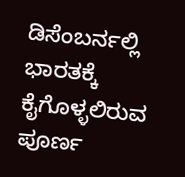ಡಿಸೆಂಬರ್ನಲ್ಲಿ ಭಾರತಕ್ಕೆ ಕೈಗೊಳ್ಳಲಿರುವ ಪೂರ್ಣ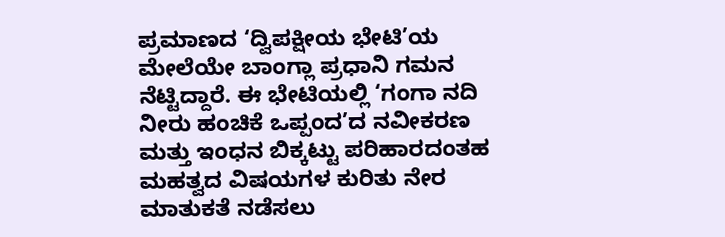ಪ್ರಮಾಣದ ‘ದ್ವಿಪಕ್ಷೀಯ ಭೇಟಿ’ಯ ಮೇಲೆಯೇ ಬಾಂಗ್ಲಾ ಪ್ರಧಾನಿ ಗಮನ ನೆಟ್ಟಿದ್ದಾರೆ. ಈ ಭೇಟಿಯಲ್ಲಿ ‘ಗಂಗಾ ನದಿ ನೀರು ಹಂಚಿಕೆ ಒಪ್ಪಂದ’ದ ನವೀಕರಣ ಮತ್ತು ಇಂಧನ ಬಿಕ್ಕಟ್ಟು ಪರಿಹಾರದಂತಹ ಮಹತ್ವದ ವಿಷಯಗಳ ಕುರಿತು ನೇರ ಮಾತುಕತೆ ನಡೆಸಲು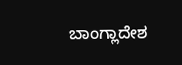ಬಾಂಗ್ಲಾದೇಶ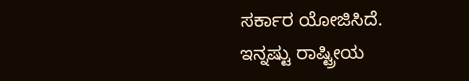ಸರ್ಕಾರ ಯೋಜಿಸಿದೆ.
ಇನ್ನಷ್ಟು ರಾಷ್ಟ್ರೀಯ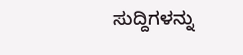ಸುದ್ದಿಗಳನ್ನು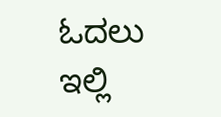ಓದಲು ಇಲ್ಲಿ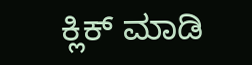ಕ್ಲಿಕ್ ಮಾಡಿ